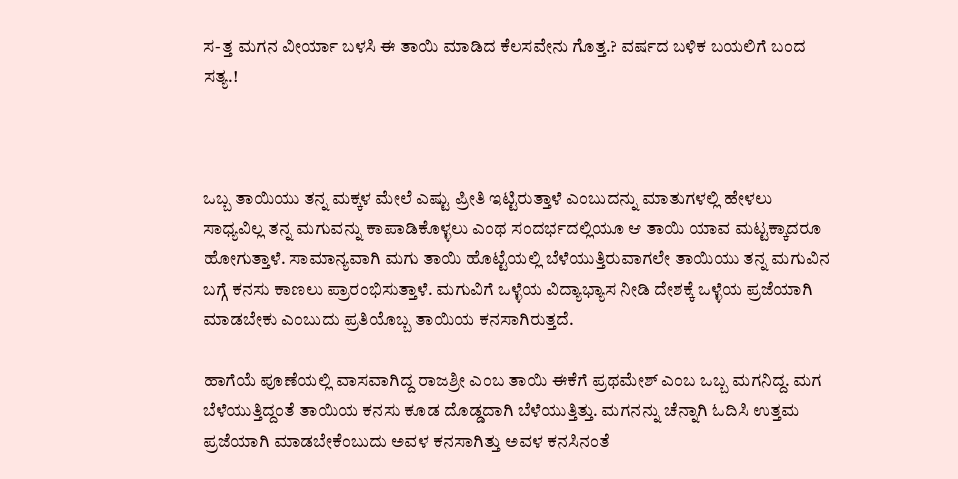ಸ-ತ್ತ ಮಗನ ವೀರ್ಯಾ ಬಳಸಿ ಈ ತಾಯಿ ಮಾಡಿದ ಕೆಲಸವೇನು ಗೊತ್ತ.? ವರ್ಷದ ಬಳಿಕ ಬಯಲಿಗೆ ಬಂದ ಸತ್ಯ.!



ಒಬ್ಬ ತಾಯಿಯು ತನ್ನ ಮಕ್ಕಳ ಮೇಲೆ ಎಷ್ಟು ಪ್ರೀತಿ ಇಟ್ಟಿರುತ್ತಾಳೆ ಎಂಬುದನ್ನು ಮಾತುಗಳಲ್ಲಿ ಹೇಳಲು ಸಾಧ್ಯವಿಲ್ಲ ತನ್ನ ಮಗುವನ್ನು ಕಾಪಾಡಿಕೊಳ್ಳಲು ಎಂಥ ಸಂದರ್ಭದಲ್ಲಿಯೂ ಆ ತಾಯಿ ಯಾವ ಮಟ್ಟಕ್ಕಾದರೂ ಹೋಗುತ್ತಾಳೆ. ಸಾಮಾನ್ಯವಾಗಿ ಮಗು ತಾಯಿ ಹೊಟ್ಟೆಯಲ್ಲಿ ಬೆಳೆಯುತ್ತಿರುವಾಗಲೇ ತಾಯಿಯು ತನ್ನ ಮಗುವಿನ ಬಗ್ಗೆ ಕನಸು ಕಾಣಲು ಪ್ರಾರಂಭಿಸುತ್ತಾಳೆ. ಮಗುವಿಗೆ ಒಳ್ಳೆಯ ವಿದ್ಯಾಭ್ಯಾಸ ನೀಡಿ ದೇಶಕ್ಕೆ ಒಳ್ಳೆಯ ಪ್ರಜೆಯಾಗಿ ಮಾಡಬೇಕು ಎಂಬುದು ಪ್ರತಿಯೊಬ್ಬ ತಾಯಿಯ ಕನಸಾಗಿರುತ್ತದೆ.

ಹಾಗೆಯೆ ಪೂಣೆಯಲ್ಲಿ ವಾಸವಾಗಿದ್ದ ರಾಜಶ್ರೀ ಎಂಬ ತಾಯಿ ಈಕೆಗೆ ಪ್ರಥಮೇಶ್ ಎಂಬ ಒಬ್ಬ ಮಗನಿದ್ದ. ಮಗ ಬೆಳೆಯುತ್ತಿದ್ದಂತೆ ತಾಯಿಯ ಕನಸು ಕೂಡ ದೊಡ್ಡದಾಗಿ ಬೆಳೆಯುತ್ತಿತ್ತು. ಮಗನನ್ನು ಚೆನ್ನಾಗಿ ಓದಿಸಿ ಉತ್ತಮ ಪ್ರಜೆಯಾಗಿ ಮಾಡಬೇಕೆಂಬುದು ಅವಳ ಕನಸಾಗಿತ್ತು ಅವಳ ಕನಸಿನಂತೆ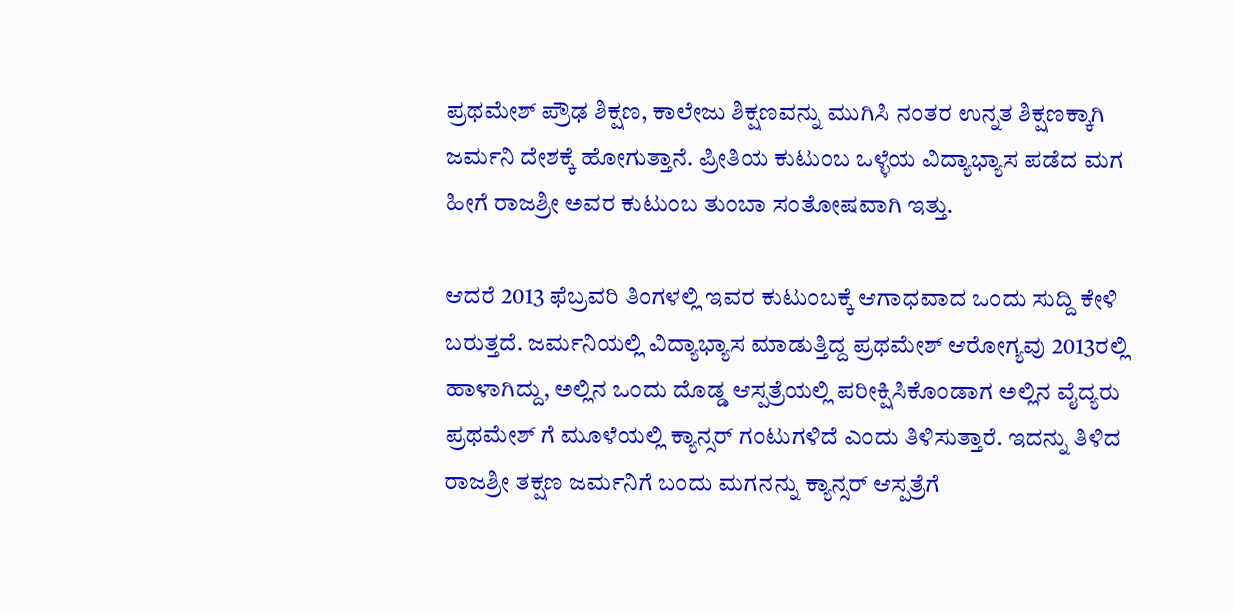ಪ್ರಥಮೇಶ್ ಪ್ರೌಢ ಶಿಕ್ಷಣ, ಕಾಲೇಜು ಶಿಕ್ಷಣವನ್ನು ಮುಗಿಸಿ ನಂತರ ಉನ್ನತ ಶಿಕ್ಷಣಕ್ಕಾಗಿ ಜರ್ಮನಿ ದೇಶಕ್ಕೆ ಹೋಗುತ್ತಾನೆ. ಪ್ರೀತಿಯ ಕುಟುಂಬ ಒಳ್ಳೆಯ ವಿದ್ಯಾಭ್ಯಾಸ ಪಡೆದ ಮಗ ಹೀಗೆ ರಾಜಶ್ರೀ ಅವರ ಕುಟುಂಬ ತುಂಬಾ ಸಂತೋಷವಾಗಿ ಇತ್ತು.

ಆದರೆ 2013 ಫೆಬ್ರವರಿ ತಿಂಗಳಲ್ಲಿ ಇವರ ಕುಟುಂಬಕ್ಕೆ ಆಗಾಧವಾದ ಒಂದು ಸುದ್ದಿ ಕೇಳಿ ಬರುತ್ತದೆ. ಜರ್ಮನಿಯಲ್ಲಿ ವಿದ್ಯಾಭ್ಯಾಸ ಮಾಡುತ್ತಿದ್ದ ಪ್ರಥಮೇಶ್ ಆರೋಗ್ಯವು 2013ರಲ್ಲಿ ಹಾಳಾಗಿದ್ದು, ಅಲ್ಲಿನ ಒಂದು ದೊಡ್ಡ ಆಸ್ಪತ್ರೆಯಲ್ಲಿ ಪರೀಕ್ಷಿಸಿಕೊಂಡಾಗ ಅಲ್ಲಿನ ವೈದ್ಯರು ಪ್ರಥಮೇಶ್ ಗೆ ಮೂಳೆಯಲ್ಲಿ ಕ್ಯಾನ್ಸರ್ ಗಂಟುಗಳಿದೆ ಎಂದು ತಿಳಿಸುತ್ತಾರೆ. ಇದನ್ನು ತಿಳಿದ ರಾಜಶ್ರೀ ತಕ್ಷಣ ಜರ್ಮನಿಗೆ ಬಂದು ಮಗನನ್ನು ಕ್ಯಾನ್ಸರ್ ಆಸ್ಪತ್ರೆಗೆ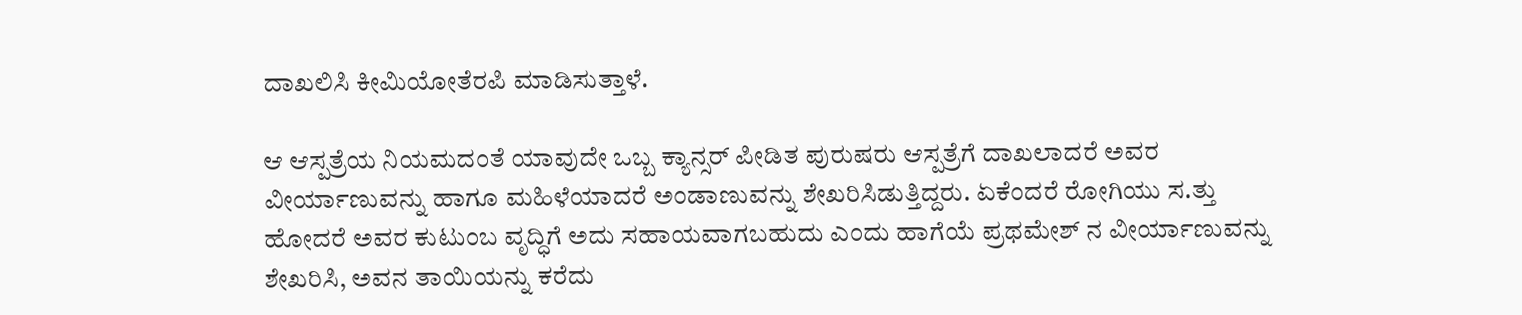ದಾಖಲಿಸಿ ಕೀಮಿಯೋತೆರಪಿ ಮಾಡಿಸುತ್ತಾಳೆ.

ಆ ಆಸ್ಪತ್ರೆಯ ನಿಯಮದಂತೆ ಯಾವುದೇ ಒಬ್ಬ ಕ್ಯಾನ್ಸರ್ ಪೀಡಿತ ಪುರುಷರು ಆಸ್ಪತ್ರೆಗೆ ದಾಖಲಾದರೆ ಅವರ ವೀರ್ಯಾಣುವನ್ನು ಹಾಗೂ ಮಹಿಳೆಯಾದರೆ ಅಂಡಾಣುವನ್ನು ಶೇಖರಿಸಿಡುತ್ತಿದ್ದರು. ಏಕೆಂದರೆ ರೋಗಿಯು ಸ.ತ್ತು ಹೋದರೆ ಅವರ ಕುಟುಂಬ ವೃದ್ಧಿಗೆ ಅದು ಸಹಾಯವಾಗಬಹುದು ಎಂದು ಹಾಗೆಯೆ ಪ್ರಥಮೇಶ್ ನ ವೀರ್ಯಾಣುವನ್ನು ಶೇಖರಿಸಿ, ಅವನ ತಾಯಿಯನ್ನು ಕರೆದು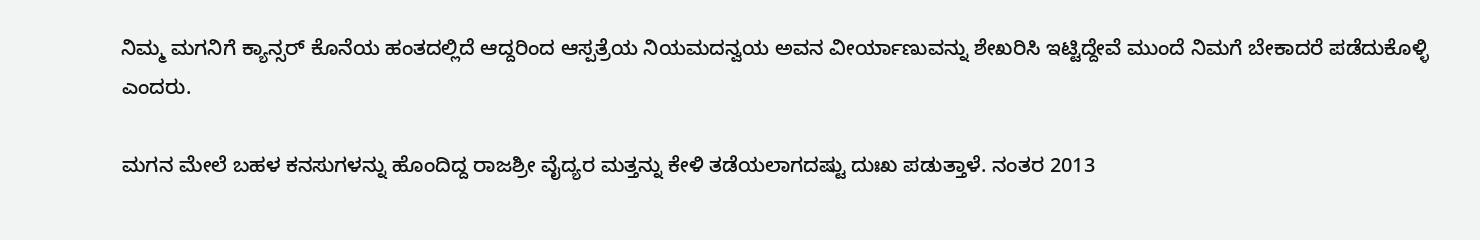ನಿಮ್ಮ ಮಗನಿಗೆ ಕ್ಯಾನ್ಸರ್ ಕೊನೆಯ ಹಂತದಲ್ಲಿದೆ ಆದ್ದರಿಂದ ಆಸ್ಪತ್ರೆಯ ನಿಯಮದನ್ವಯ ಅವನ ವೀರ್ಯಾಣುವನ್ನು ಶೇಖರಿಸಿ ಇಟ್ಟಿದ್ದೇವೆ ಮುಂದೆ ನಿಮಗೆ ಬೇಕಾದರೆ ಪಡೆದುಕೊಳ್ಳಿ ಎಂದರು.

ಮಗನ ಮೇಲೆ ಬಹಳ ಕನಸುಗಳನ್ನು ಹೊಂದಿದ್ದ ರಾಜಶ್ರೀ ವೈದ್ಯರ ಮತ್ತನ್ನು ಕೇಳಿ ತಡೆಯಲಾಗದಷ್ಟು ದುಃಖ ಪಡುತ್ತಾಳೆ. ನಂತರ 2013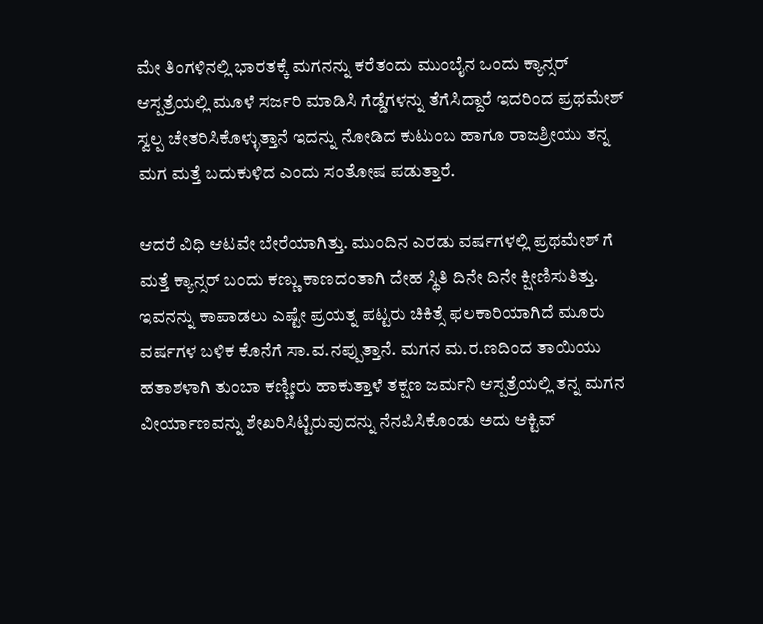ಮೇ ತಿಂಗಳಿನಲ್ಲಿ ಭಾರತಕ್ಕೆ ಮಗನನ್ನು ಕರೆತಂದು ಮುಂಬೈನ ಒಂದು ಕ್ಯಾನ್ಸರ್ ಆಸ್ಪತ್ರೆಯಲ್ಲಿ ಮೂಳೆ ಸರ್ಜರಿ ಮಾಡಿಸಿ ಗೆಡ್ಡೆಗಳನ್ನು ತೆಗೆಸಿದ್ದಾರೆ ಇದರಿಂದ ಪ್ರಥಮೇಶ್ ಸ್ವಲ್ಪ ಚೇತರಿಸಿಕೊಳ್ಳುತ್ತಾನೆ ಇದನ್ನು ನೋಡಿದ ಕುಟುಂಬ ಹಾಗೂ ರಾಜಶ್ರೀಯು ತನ್ನ ಮಗ ಮತ್ತೆ ಬದುಕುಳಿದ ಎಂದು ಸಂತೋಷ ಪಡುತ್ತಾರೆ.

ಆದರೆ ವಿಧಿ ಆಟವೇ ಬೇರೆಯಾಗಿತ್ತು. ಮುಂದಿನ ಎರಡು ವರ್ಷಗಳಲ್ಲಿ ಪ್ರಥಮೇಶ್ ಗೆ ಮತ್ತೆ ಕ್ಯಾನ್ಸರ್ ಬಂದು ಕಣ್ಣು ಕಾಣದಂತಾಗಿ ದೇಹ ಸ್ಥಿತಿ ದಿನೇ ದಿನೇ ಕ್ಷೀಣಿಸುತಿತ್ತು. ಇವನನ್ನು ಕಾಪಾಡಲು ಎಷ್ಟೇ ಪ್ರಯತ್ನ ಪಟ್ಟರು ಚಿಕಿತ್ಸೆ ಫಲಕಾರಿಯಾಗಿದೆ ಮೂರು ವರ್ಷಗಳ ಬಳಿಕ ಕೊನೆಗೆ ಸಾ.ವ.ನಪ್ಪುತ್ತಾನೆ. ಮಗನ ಮ.ರ.ಣದಿಂದ ತಾಯಿಯು ಹತಾಶಳಾಗಿ ತುಂಬಾ ಕಣ್ಣೀರು ಹಾಕುತ್ತಾಳೆ ತಕ್ಷಣ ಜರ್ಮನಿ ಆಸ್ಪತ್ರೆಯಲ್ಲಿ ತನ್ನ ಮಗನ ವೀರ್ಯಾಣವನ್ನು ಶೇಖರಿಸಿಟ್ಟಿರುವುದನ್ನು ನೆನಪಿಸಿಕೊಂಡು ಅದು ಆಕ್ಟಿವ್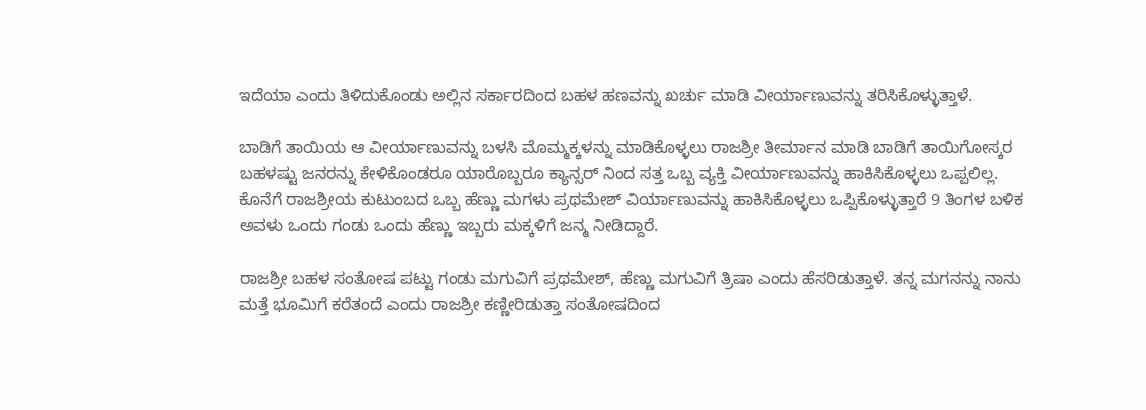ಇದೆಯಾ ಎಂದು ತಿಳಿದುಕೊಂಡು ಅಲ್ಲಿನ ಸರ್ಕಾರದಿಂದ ಬಹಳ ಹಣವನ್ನು ಖರ್ಚು ಮಾಡಿ ವೀರ್ಯಾಣುವನ್ನು ತರಿಸಿಕೊಳ್ಳುತ್ತಾಳೆ.

ಬಾಡಿಗೆ ತಾಯಿಯ ಆ ವೀರ್ಯಾಣುವನ್ನು ಬಳಸಿ ಮೊಮ್ಮಕ್ಕಳನ್ನು ಮಾಡಿಕೊಳ್ಳಲು ರಾಜಶ್ರೀ ತೀರ್ಮಾನ ಮಾಡಿ ಬಾಡಿಗೆ ತಾಯಿಗೋಸ್ಕರ ಬಹಳಷ್ಟು ಜನರನ್ನು ಕೇಳಿಕೊಂಡರೂ ಯಾರೊಬ್ಬರೂ ಕ್ಯಾನ್ಸರ್ ನಿಂದ ಸತ್ತ ಒಬ್ಬ ವ್ಯಕ್ತಿ ವೀರ್ಯಾಣುವನ್ನು ಹಾಕಿಸಿಕೊಳ್ಳಲು ಒಪ್ಪಲಿಲ್ಲ. ಕೊನೆಗೆ ರಾಜಶ್ರೀಯ ಕುಟುಂಬದ ಒಬ್ಬ ಹೆಣ್ಣು ಮಗಳು ಪ್ರಥಮೇಶ್ ವಿರ್ಯಾಣುವನ್ನು ಹಾಕಿಸಿಕೊಳ್ಳಲು ಒಪ್ಪಿಕೊಳ್ಳುತ್ತಾರೆ 9 ತಿಂಗಳ ಬಳಿಕ ಅವಳು ಒಂದು ಗಂಡು ಒಂದು ಹೆಣ್ಣು ಇಬ್ಬರು ಮಕ್ಕಳಿಗೆ ಜನ್ಮ ನೀಡಿದ್ದಾರೆ.

ರಾಜಶ್ರೀ ಬಹಳ ಸಂತೋಷ ಪಟ್ಟು ಗಂಡು ಮಗುವಿಗೆ ಪ್ರಥಮೇಶ್, ಹೆಣ್ಣು ಮಗುವಿಗೆ ತ್ರಿಷಾ ಎಂದು ಹೆಸರಿಡುತ್ತಾಳೆ. ತನ್ನ ಮಗನನ್ನು ನಾನು ಮತ್ತೆ ಭೂಮಿಗೆ ಕರೆತಂದೆ ಎಂದು ರಾಜಶ್ರೀ ಕಣ್ಣೀರಿಡುತ್ತಾ ಸಂತೋಷದಿಂದ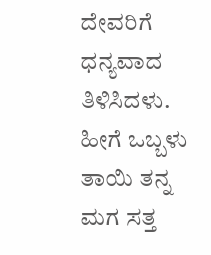ದೇವರಿಗೆ ಧನ್ಯವಾದ ತಿಳಿಸಿದಳು. ಹೀಗೆ ಒಬ್ಬಳು ತಾಯಿ ತನ್ನ ಮಗ ಸತ್ತ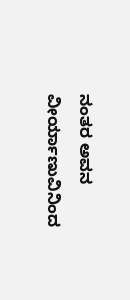ನಂತರ ಅವನ ವೀರ್ಯಾಣುವಿನಿಂದ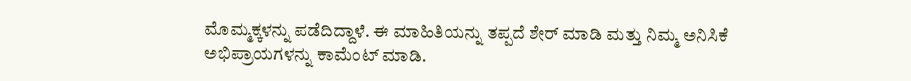ಮೊಮ್ಮಕ್ಕಳನ್ನು ಪಡೆದಿದ್ದಾಳೆ. ಈ ಮಾಹಿತಿಯನ್ನು ತಪ್ಪದೆ ಶೇರ್ ಮಾಡಿ ಮತ್ತು ನಿಮ್ಮ ಅನಿಸಿಕೆ ಅಭಿಪ್ರಾಯಗಳನ್ನು ಕಾಮೆಂಟ್ ಮಾಡಿ.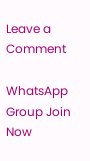Leave a Comment

WhatsApp Group Join Now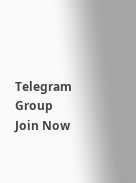Telegram Group Join Now